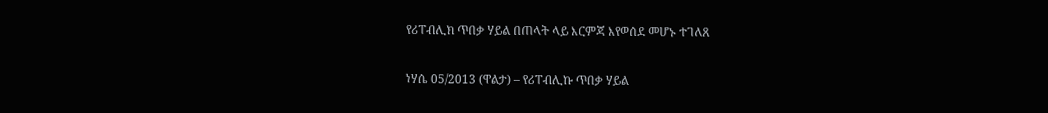የሪፐብሊክ ጥበቃ ሃይል በጠላት ላይ እርምጃ እየወሰደ መሆኑ ተገለጸ

ነሃሴ 05/2013 (ዋልታ) – የሪፐብሊኩ ጥበቃ ሃይል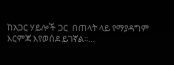ከአጋር ሃይሎች ጋር  በጠላት ላይ የማያዳግም እርምጃ እየወሰደ ይገኛል፡፡…